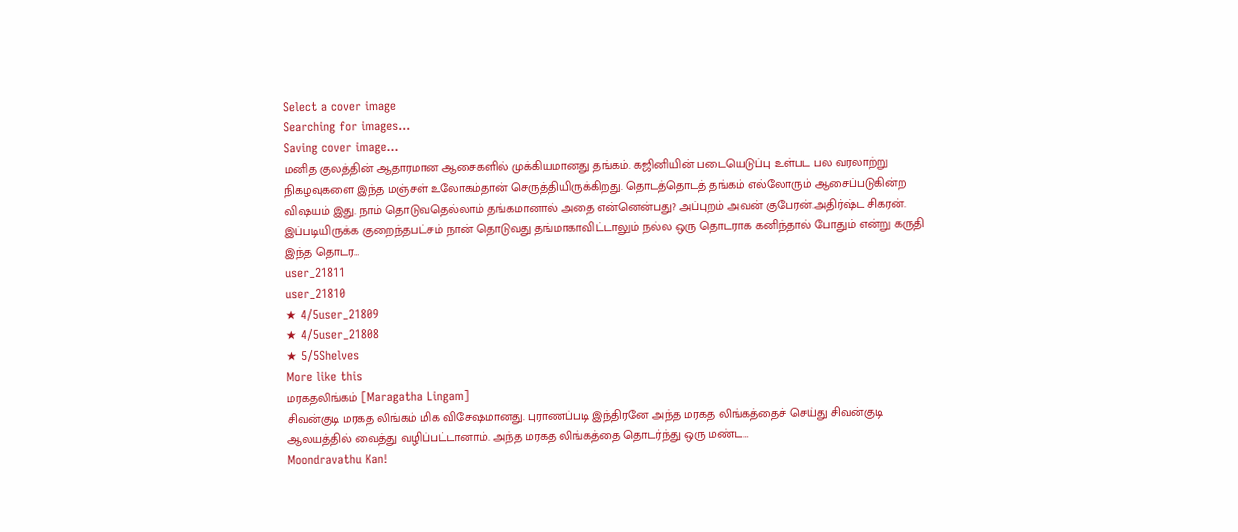Select a cover image
Searching for images...
Saving cover image...
மனித குலத்தின் ஆதாரமான ஆசைகளில் முக்கியமானது தங்கம். கஜினியின் படையெடுப்பு உள்பட பல வரலாற்று நிகழவுகளை இந்த மஞ்சள் உலோகம்தான் செருத்தியிருக்கிறது. தொடத்தொடத் தங்கம் எல்லோரும் ஆசைப்படுகின்ற விஷயம் இது. நாம் தொடுவதெல்லாம் தங்கமானால் அதை என்னென்பது? அப்புறம் அவன் குபேரன்.அதிர்ஷ்ட சிகரன். இப்படியிருக்க குறைந்தபட்சம் நான் தொடுவது தங்மாகாவிட்டாலும் நல்ல ஒரு தொடராக கனிந்தால் போதும் என்று கருதி இந்த தொடர…
user_21811
user_21810
★ 4/5user_21809
★ 4/5user_21808
★ 5/5Shelves
More like this
மரகதலிங்கம் [Maragatha Lingam]
சிவன்குடி மரகத லிங்கம் மிக விசேஷமானது. புராணப்படி இந்திரனே அந்த மரகத லிங்கத்தைச் செய்து சிவன்குடி ஆலயத்தில் வைத்து வழிப்பட்டானாம். அந்த மரகத லிங்கத்தை தொடர்ந்து ஒரு மண்ட…
Moondravathu Kan!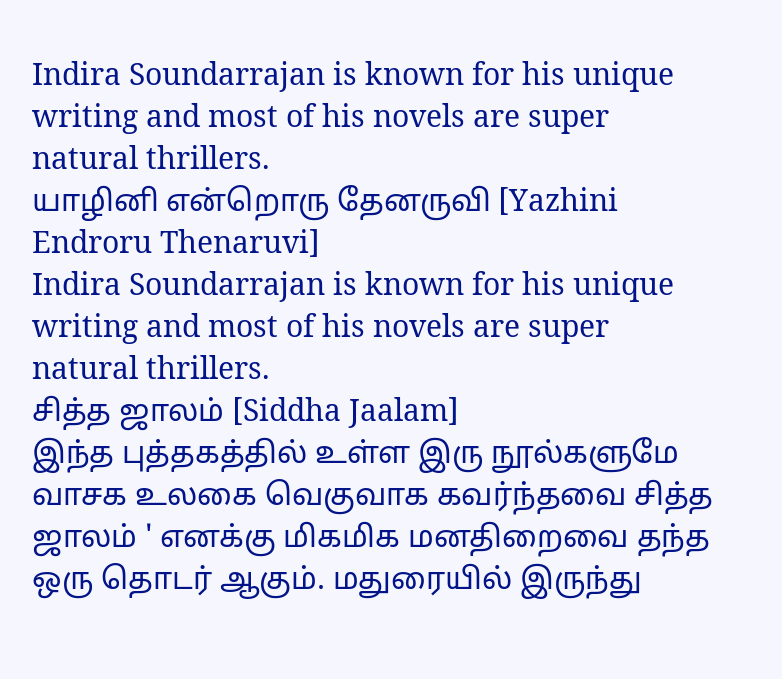Indira Soundarrajan is known for his unique writing and most of his novels are super natural thrillers.
யாழினி என்றொரு தேனருவி [Yazhini Endroru Thenaruvi]
Indira Soundarrajan is known for his unique writing and most of his novels are super natural thrillers.
சித்த ஜாலம் [Siddha Jaalam]
இந்த புத்தகத்தில் உள்ள இரு நூல்களுமே வாசக உலகை வெகுவாக கவர்ந்தவை சித்த ஜாலம் ' எனக்கு மிகமிக மனதிறைவை தந்த ஒரு தொடர் ஆகும். மதுரையில் இருந்து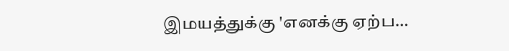இமயத்துக்கு 'எனக்கு ஏற்ப…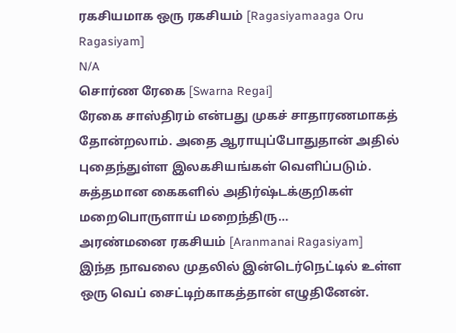ரகசியமாக ஒரு ரகசியம் [Ragasiyamaaga Oru Ragasiyam]
N/A
சொர்ண ரேகை [Swarna Regai]
ரேகை சாஸ்திரம் என்பது முகச் சாதாரணமாகத் தோன்றலாம். அதை ஆராயுப்போதுதான் அதில் புதைந்துள்ள இலகசியங்கள் வெளிப்படும். சுத்தமான கைகளில் அதிர்ஷ்டக்குறிகள் மறைபொருளாய் மறைந்திரு…
அரண்மனை ரகசியம் [Aranmanai Ragasiyam]
இந்த நாவலை முதலில் இன்டெர்நெட்டில் உள்ள ஒரு வெப் சைட்டிற்காகத்தான் எழுதினேன்.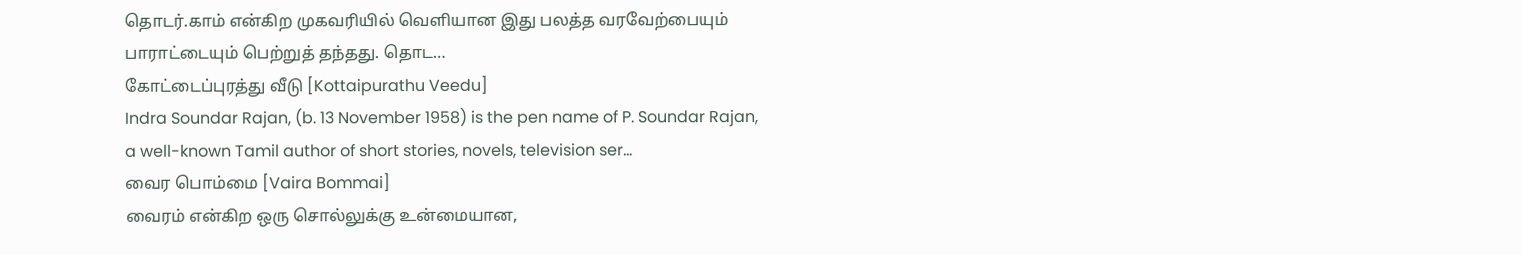தொடர்.காம் என்கிற முகவரியில் வெளியான இது பலத்த வரவேற்பையும் பாராட்டையும் பெற்றுத் தந்தது. தொட…
கோட்டைப்புரத்து வீடு [Kottaipurathu Veedu]
Indra Soundar Rajan, (b. 13 November 1958) is the pen name of P. Soundar Rajan, a well-known Tamil author of short stories, novels, television ser…
வைர பொம்மை [Vaira Bommai]
வைரம் என்கிற ஒரு சொல்லுக்கு உன்மையான,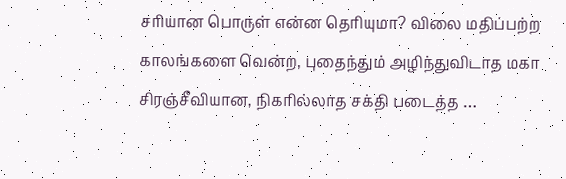சரியான பொருள் என்ன தெரியுமா? விலை மதிப்பற்ற காலங்களை வென்ற, புதைந்தும் அழிந்துவிடாத மகா சிரஞ்சீவியான, நிகரில்லாத சக்தி படைத்த …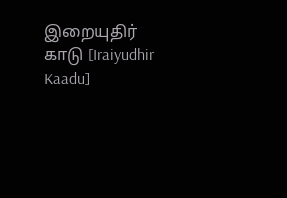இறையுதிர் காடு [Iraiyudhir Kaadu]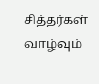சித்தர்கள் வாழ்வும்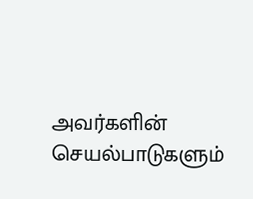அவர்களின் செயல்பாடுகளும்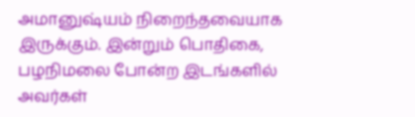அமானுஷ்யம் நிறைந்தவையாக இருக்கும். இன்றும் பொதிகை, பழநிமலை போன்ற இடங்களில் அவர்கள்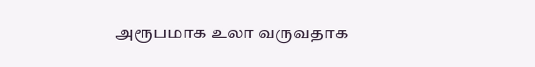அரூபமாக உலா வருவதாக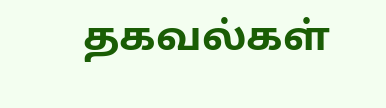தகவல்கள்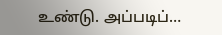உண்டு. அப்படிப்…